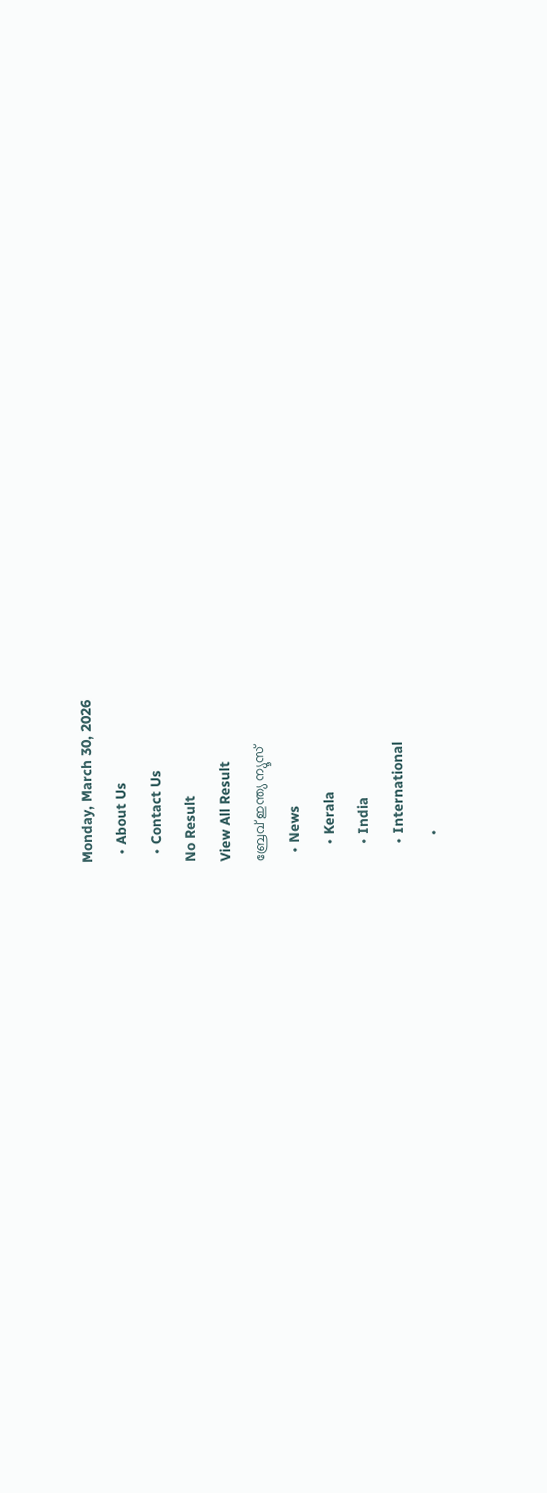Monday, March 30, 2026
  • About Us
  • Contact Us
No Result
View All Result
ബ്രേവ് ഇന്ത്യ ന്യൂസ്
  • News
    • Kerala
    • India
    • International
      •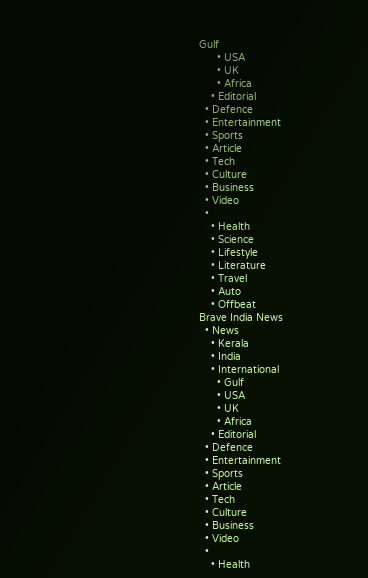Gulf
      • USA
      • UK
      • Africa
    • Editorial
  • Defence
  • Entertainment
  • Sports
  • Article
  • Tech
  • Culture
  • Business
  • Video
  •
    • Health
    • Science
    • Lifestyle
    • Literature
    • Travel
    • Auto
    • Offbeat
Brave India News
  • News
    • Kerala
    • India
    • International
      • Gulf
      • USA
      • UK
      • Africa
    • Editorial
  • Defence
  • Entertainment
  • Sports
  • Article
  • Tech
  • Culture
  • Business
  • Video
  •
    • Health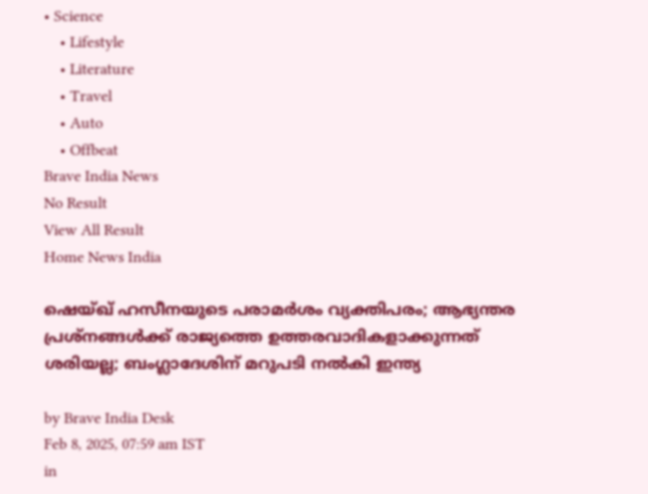• Science
    • Lifestyle
    • Literature
    • Travel
    • Auto
    • Offbeat
Brave India News
No Result
View All Result
Home News India

ഷെയ്ഖ് ഹസീനയുടെ പരാമര്‍ശം വ്യക്തിപരം; ആഭ്യന്തര പ്രശ്‌നങ്ങള്‍ക്ക് രാജ്യത്തെ ഉത്തരവാദികളാക്കുന്നത് ശരിയല്ല; ബംഗ്ലാദേശിന് മറുപടി നല്‍കി ഇന്ത്യ

by Brave India Desk
Feb 8, 2025, 07:59 am IST
in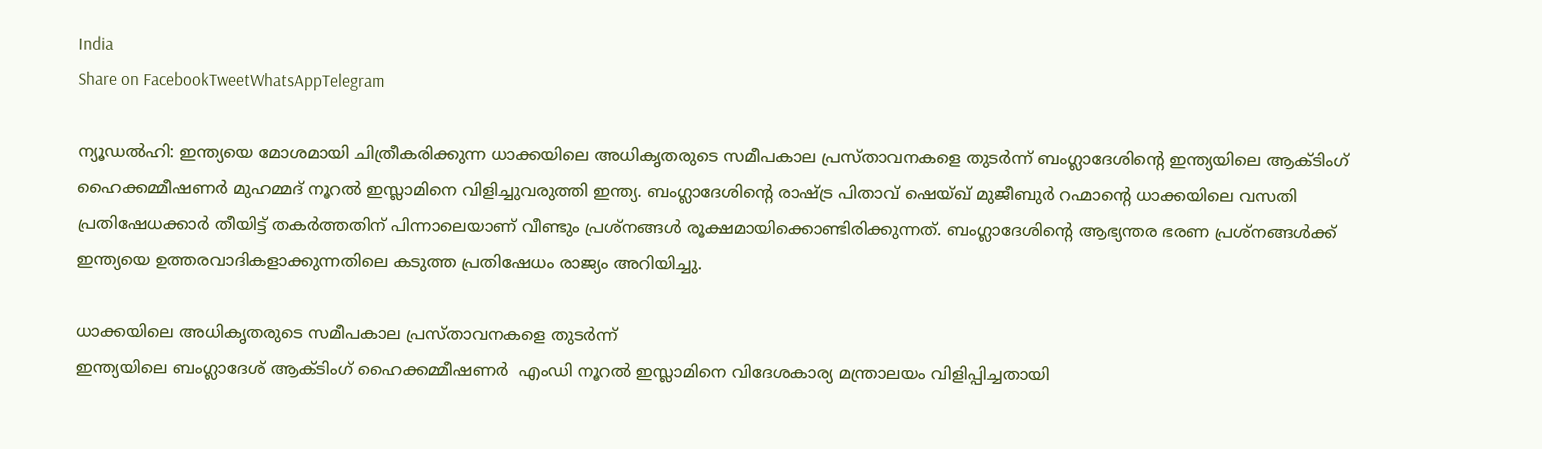India
Share on FacebookTweetWhatsAppTelegram

ന്യൂഡല്‍ഹി: ഇന്ത്യയെ മോശമായി ചിത്രീകരിക്കുന്ന ധാക്കയിലെ അധികൃതരുടെ സമീപകാല പ്രസ്താവനകളെ തുടര്‍ന്ന് ബംഗ്ലാദേശിന്റെ ഇന്ത്യയിലെ ആക്ടിംഗ് ഹൈക്കമ്മീഷണർ മുഹമ്മദ് നൂറൽ ഇസ്ലാമിനെ വിളിച്ചുവരുത്തി ഇന്ത്യ. ബംഗ്ലാദേശിന്റെ രാഷ്ട്ര പിതാവ് ഷെയ്ഖ് മുജീബുര്‍ റഹ്മാന്റെ ധാക്കയിലെ വസതി പ്രതിഷേധക്കാര്‍ തീയിട്ട് തകര്‍ത്തതിന് പിന്നാലെയാണ് വീണ്ടും പ്രശ്‌നങ്ങള്‍ രൂക്ഷമായിക്കൊണ്ടിരിക്കുന്നത്. ബംഗ്ലാദേശിന്റെ ആഭ്യന്തര ഭരണ പ്രശ്‌നങ്ങള്‍ക്ക് ഇന്ത്യയെ ഉത്തരവാദികളാക്കുന്നതിലെ കടുത്ത പ്രതിഷേധം രാജ്യം അറിയിച്ചു.

ധാക്കയിലെ അധികൃതരുടെ സമീപകാല പ്രസ്താവനകളെ തുടര്‍ന്ന്
ഇന്ത്യയിലെ ബംഗ്ലാദേശ് ആക്ടിംഗ് ഹൈക്കമ്മീഷണർ  എംഡി നൂറൽ ഇസ്ലാമിനെ വിദേശകാര്യ മന്ത്രാലയം വിളിപ്പിച്ചതായി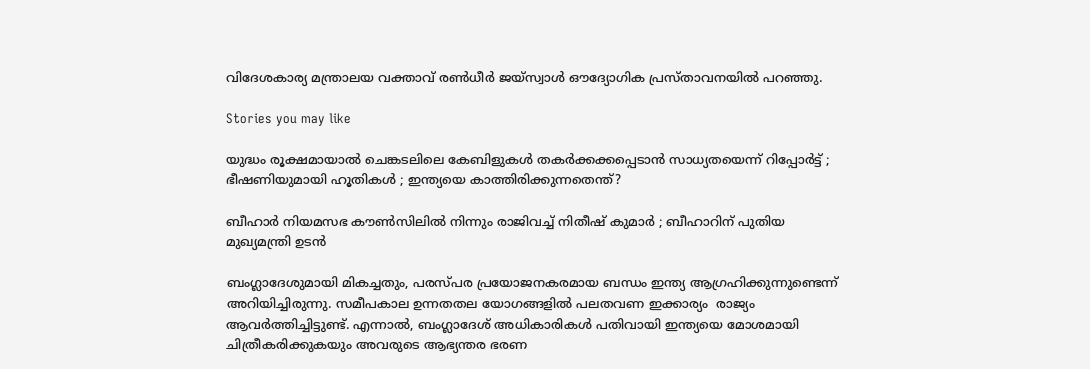വിദേശകാര്യ മന്ത്രാലയ വക്താവ് രൺധീർ ജയ്‌സ്വാൾ ഔദ്യോഗിക പ്രസ്താവനയിൽ പറഞ്ഞു.

Stories you may like

യുദ്ധം രൂക്ഷമായാൽ ചെങ്കടലിലെ കേബിളുകൾ തകർക്കക്കപ്പെടാൻ സാധ്യതയെന്ന് റിപ്പോർട്ട് ; ഭീഷണിയുമായി ഹൂതികൾ ; ഇന്ത്യയെ കാത്തിരിക്കുന്നതെന്ത്?

ബീഹാർ നിയമസഭ കൗൺസിലിൽ നിന്നും രാജിവച്ച് നിതീഷ് കുമാർ ; ബീഹാറിന് പുതിയ മുഖ്യമന്ത്രി ഉടൻ

ബംഗ്ലാദേശുമായി മികച്ചതും, പരസ്പര പ്രയോജനകരമായ ബന്ധം ഇന്ത്യ ആഗ്രഹിക്കുന്നുണ്ടെന്ന്  അറിയിച്ചിരുന്നു. സമീപകാല ഉന്നതതല യോഗങ്ങളില്‍ പലതവണ ഇക്കാര്യം  രാജ്യം ആവര്‍ത്തിച്ചിട്ടുണ്ട്. എന്നാല്‍, ബംഗ്ലാദേശ് അധികാരികള്‍ പതിവായി ഇന്ത്യയെ മോശമായി ചിത്രീകരിക്കുകയും അവരുടെ ആഭ്യന്തര ഭരണ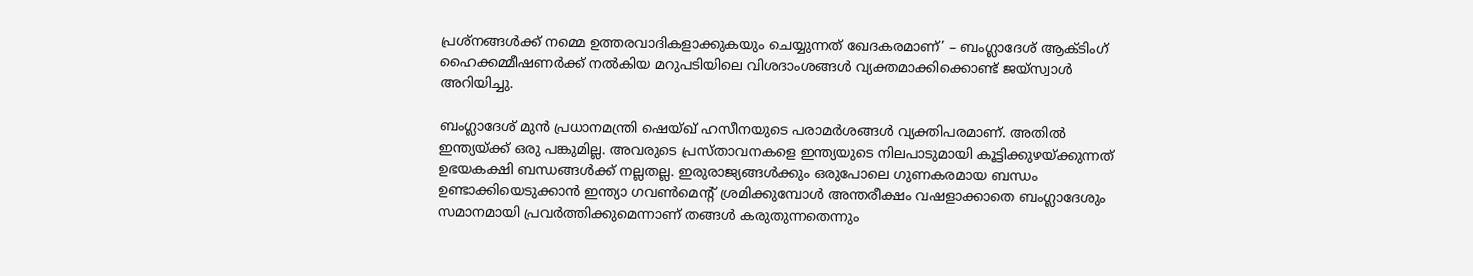പ്രശ്‌നങ്ങള്‍ക്ക് നമ്മെ ഉത്തരവാദികളാക്കുകയും ചെയ്യുന്നത് ഖേദകരമാണ്’ – ബംഗ്ലാദേശ് ആക്ടിംഗ് ഹൈക്കമ്മീഷണർക്ക് നല്‍കിയ മറുപടിയിലെ വിശദാംശങ്ങള്‍ വ്യക്തമാക്കിക്കൊണ്ട് ജയ്‌സ്വാള്‍ അറിയിച്ചു.

ബംഗ്ലാദേശ് മുൻ പ്രധാനമന്ത്രി ഷെയ്ഖ് ഹസീനയുടെ പരാമർശങ്ങൾ വ്യക്തിപരമാണ്. അതിൽ ഇന്ത്യയ്ക്ക് ഒരു പങ്കുമില്ല. അവരുടെ പ്രസ്താവനകളെ ഇന്ത്യയുടെ നിലപാടുമായി കൂട്ടിക്കുഴയ്ക്കുന്നത് ഉഭയകക്ഷി ബന്ധങ്ങള്‍ക്ക് നല്ലതല്ല. ഇരുരാജ്യങ്ങള്‍ക്കും ഒരുപോലെ ഗുണകരമായ ബന്ധം ഉണ്ടാക്കിയെടുക്കാന്‍ ഇന്ത്യാ ഗവണ്‍മെന്റ് ശ്രമിക്കുമ്പോള്‍ അന്തരീക്ഷം വഷളാക്കാതെ ബംഗ്ലാദേശും സമാനമായി പ്രവര്‍ത്തിക്കുമെന്നാണ് തങ്ങള്‍ കരുതുന്നതെന്നും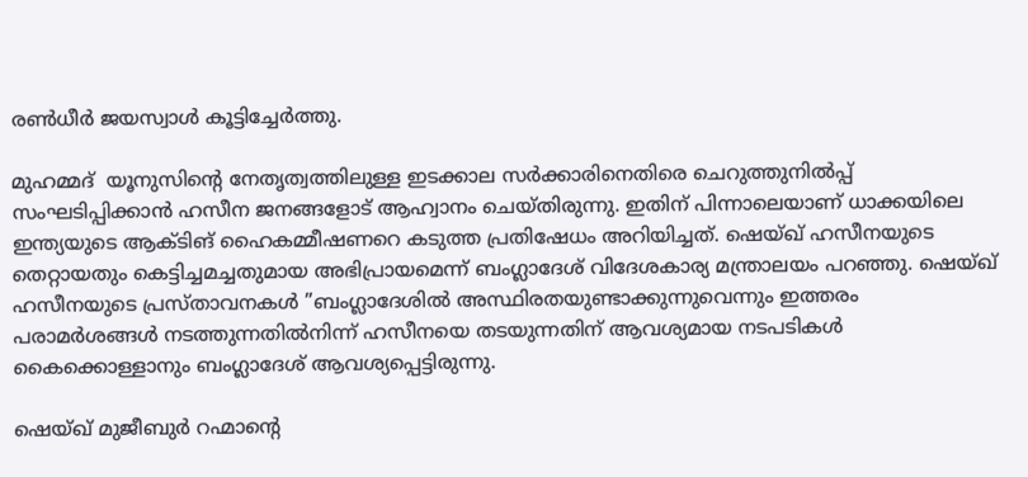രണ്‍ധീര്‍ ജയസ്വാള്‍ കൂട്ടിച്ചേര്‍ത്തു.

മുഹമ്മദ്  യൂനുസിന്റെ നേതൃത്വത്തിലുള്ള ഇടക്കാല സർക്കാരിനെതിരെ ചെറുത്തുനിൽപ്പ് സംഘടിപ്പിക്കാൻ ഹസീന ജനങ്ങളോട് ആഹ്വാനം ചെയ്തിരുന്നു. ഇതിന് പിന്നാലെയാണ് ധാക്കയിലെ ഇന്ത്യയുടെ ആക്ടിങ് ഹൈകമ്മീഷണറെ കടുത്ത പ്രതിഷേധം അറിയിച്ചത്. ഷെയ്ഖ് ഹസീനയുടെ തെറ്റായതും കെട്ടിച്ചമച്ചതുമായ അഭിപ്രായമെന്ന് ബംഗ്ലാദേശ് വിദേശകാര്യ മന്ത്രാലയം പറഞ്ഞു. ഷെയ്ഖ് ഹസീനയുടെ പ്രസ്താവനകള്‍ ”ബംഗ്ലാദേശില്‍ അസ്ഥിരതയുണ്ടാക്കുന്നുവെന്നും ഇത്തരം പരാമർശങ്ങൾ നടത്തുന്നതിൽനിന്ന് ഹസീനയെ തടയുന്നതിന് ആവശ്യമായ നടപടികൾ കൈക്കൊള്ളാനും ബംഗ്ലാദേശ് ആവശ്യപ്പെട്ടിരുന്നു.

ഷെയ്ഖ് മുജീബുര്‍ റഹ്മാന്റെ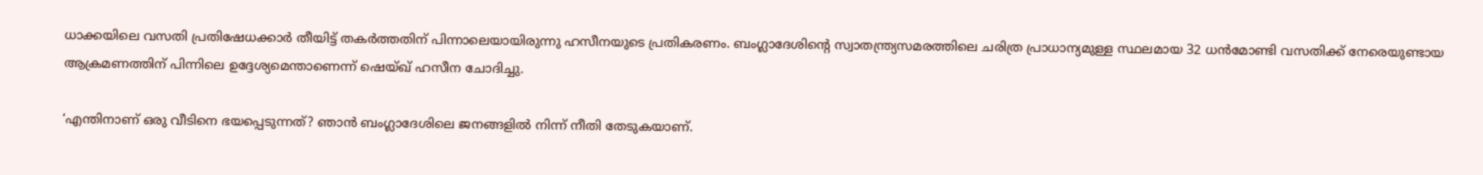ധാക്കയിലെ വസതി പ്രതിഷേധക്കാര്‍ തീയിട്ട് തകര്‍ത്തതിന് പിന്നാലെയായിരുന്നു ഹസീനയുടെ പ്രതികരണം. ബംഗ്ലാദേശിന്റെ സ്വാതന്ത്ര്യസമരത്തിലെ ചരിത്ര പ്രാധാന്യമുള്ള സ്ഥലമായ 32 ധൻമോണ്ടി വസതിക്ക് നേരെയുണ്ടായ ആക്രമണത്തിന് പിന്നിലെ ഉദ്ദേശ്യമെന്താണെന്ന് ഷെയ്ഖ് ഹസീന ചോദിച്ചു.

‘എന്തിനാണ് ഒരു വീടിനെ ഭയപ്പെടുന്നത്? ഞാൻ ബംഗ്ലാദേശിലെ ജനങ്ങളിൽ നിന്ന് നീതി തേടുകയാണ്.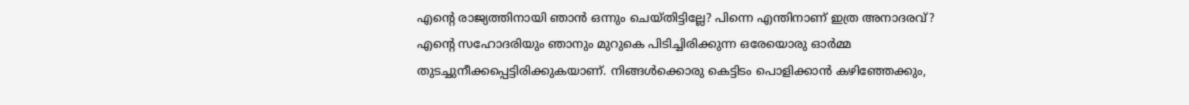എന്റെ രാജ്യത്തിനായി ഞാൻ ഒന്നും ചെയ്തിട്ടില്ലേ? പിന്നെ എന്തിനാണ് ഇത്ര അനാദരവ്? എന്റെ സഹോദരിയും ഞാനും മുറുകെ പിടിച്ചിരിക്കുന്ന ഒരേയൊരു ഓർമ്മ തുടച്ചുനീക്കപ്പെട്ടിരിക്കുകയാണ്. നിങ്ങൾക്കൊരു കെട്ടിടം പൊളിക്കാൻ കഴിഞ്ഞേക്കും,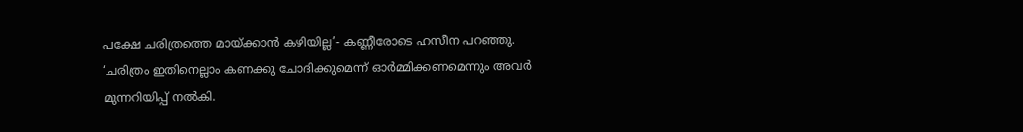പക്ഷേ ചരിത്രത്തെ മായ്ക്കാൻ കഴിയില്ല’- കണ്ണീരോടെ ഹസീന പറഞ്ഞു. ‘ചരിത്രം ഇതിനെല്ലാം കണക്കു ചോദിക്കുമെന്ന് ഓർമ്മിക്കണമെന്നും അവർ മുന്നറിയിപ്പ് നൽകി.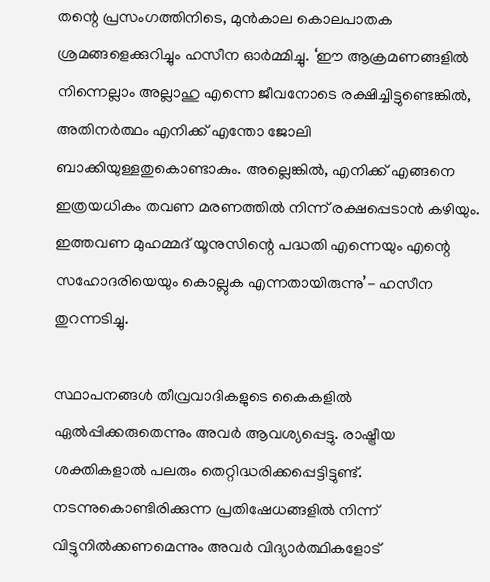തന്റെ പ്രസംഗത്തിനിടെ, മുൻകാല കൊലപാതക ശ്രമങ്ങളെക്കുറിച്ചും ഹസീന ഓർമ്മിച്ചു. ‘ഈ ആക്രമണങ്ങളിൽ നിന്നെല്ലാം അല്ലാഹു എന്നെ ജീവനോടെ രക്ഷിച്ചിട്ടുണ്ടെങ്കിൽ, അതിനർത്ഥം എനിക്ക് എന്തോ ജോലി ബാക്കിയുള്ളതുകൊണ്ടാകും. അല്ലെങ്കിൽ, എനിക്ക് എങ്ങനെ ഇത്രയധികം തവണ മരണത്തിൽ നിന്ന് രക്ഷപ്പെടാൻ കഴിയും. ഇത്തവണ മുഹമ്മദ് യൂനുസിന്റെ പദ്ധതി എന്നെയും എന്റെ സഹോദരിയെയും കൊല്ലുക എന്നതായിരുന്നു’- ഹസീന തുറന്നടിച്ചു.

സ്ഥാപനങ്ങൾ തീവ്രവാദികളുടെ കൈകളിൽ ഏൽപ്പിക്കരുതെന്നും അവർ ആവശ്യപ്പെട്ടു. രാഷ്ട്രീയ ശക്തികളാൽ പലരും തെറ്റിദ്ധരിക്കപ്പെട്ടിട്ടുണ്ട്. നടന്നുകൊണ്ടിരിക്കുന്ന പ്രതിഷേധങ്ങളിൽ നിന്ന് വിട്ടുനിൽക്കണമെന്നും അവർ വിദ്യാർത്ഥികളോട്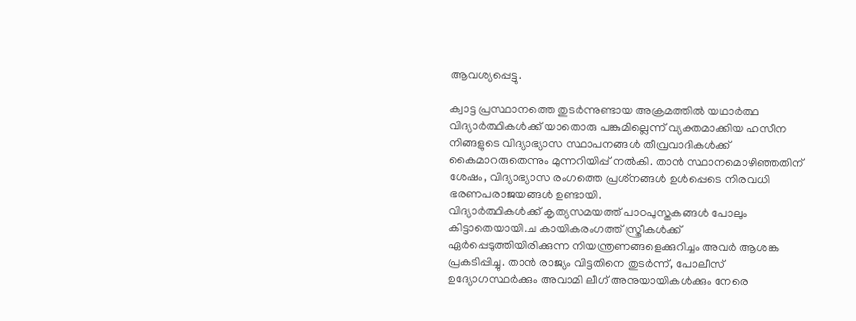ആവശ്യപ്പെട്ടു.

ക്വാട്ട പ്രസ്ഥാനത്തെ തുടർന്നുണ്ടായ അക്രമത്തിൽ യഥാർത്ഥ വിദ്യാർത്ഥികൾക്ക് യാതൊരു പങ്കുമില്ലെന്ന് വ്യക്തമാക്കിയ ഹസീന നിങ്ങളുടെ വിദ്യാഭ്യാസ സ്ഥാപനങ്ങൾ തീവ്രവാദികൾക്ക് കൈമാറരുതെന്നും മുന്നറിയിപ്പ് നൽകി. താൻ സ്ഥാനമൊഴിഞ്ഞതിന് ശേഷം, വിദ്യാഭ്യാസ രംഗത്തെ പ്രശ്‌നങ്ങൾ ഉൾപ്പെടെ നിരവധി ഭരണപരാജയങ്ങൾ ഉണ്ടായി.
വിദ്യാർത്ഥികൾക്ക് കൃത്യസമയത്ത് പാഠപുസ്തകങ്ങൾ പോലും കിട്ടാതെയായി.ച കായികരംഗത്ത് സ്ത്രീകൾക്ക് ഏർപ്പെടുത്തിയിരിക്കുന്ന നിയന്ത്രണങ്ങളെക്കുറിച്ചം അവർ ആശങ്ക പ്രകടിപ്പിച്ചു. താൻ രാജ്യം വിട്ടതിനെ തുടർന്ന്, പോലീസ് ഉദ്യോഗസ്ഥർക്കും അവാമി ലീഗ് അനുയായികൾക്കും നേരെ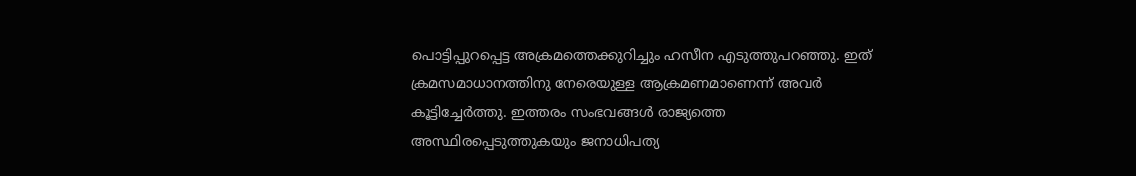പൊട്ടിപ്പുറപ്പെട്ട അക്രമത്തെക്കുറിച്ചും ഹസീന എടുത്തുപറഞ്ഞു. ഇത് ക്രമസമാധാനത്തിനു നേരെയുള്ള ആക്രമണമാണെന്ന് അവർ കൂട്ടിച്ചേർത്തു. ഇത്തരം സംഭവങ്ങൾ രാജ്യത്തെ അസ്ഥിരപ്പെടുത്തുകയും ജനാധിപത്യ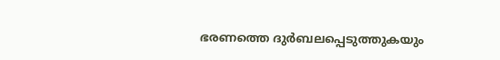ഭരണത്തെ ദുർബലപ്പെടുത്തുകയും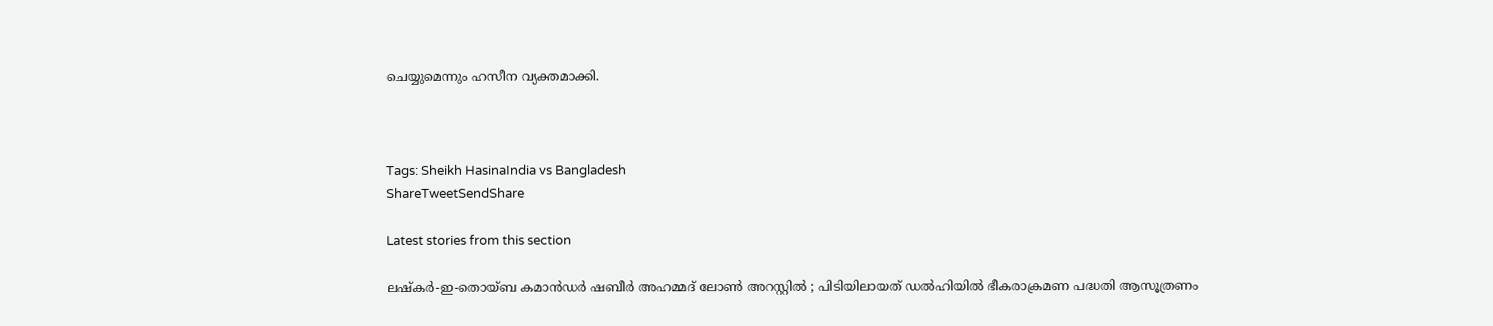ചെയ്യുമെന്നും ഹസീന വ്യക്തമാക്കി.



Tags: Sheikh HasinaIndia vs Bangladesh
ShareTweetSendShare

Latest stories from this section

ലഷ്കർ-ഇ-തൊയ്ബ കമാൻഡർ ഷബീർ അഹമ്മദ് ലോൺ അറസ്റ്റിൽ ; പിടിയിലായത് ഡൽഹിയിൽ ഭീകരാക്രമണ പദ്ധതി ആസൂത്രണം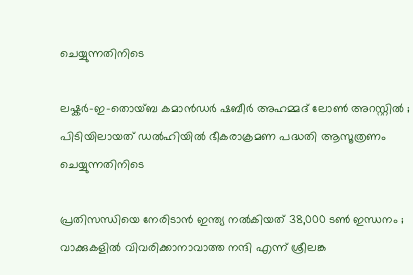ചെയ്യുന്നതിനിടെ

ലഷ്കർ-ഇ-തൊയ്ബ കമാൻഡർ ഷബീർ അഹമ്മദ് ലോൺ അറസ്റ്റിൽ ; പിടിയിലായത് ഡൽഹിയിൽ ഭീകരാക്രമണ പദ്ധതി ആസൂത്രണം ചെയ്യുന്നതിനിടെ

പ്രതിസന്ധിയെ നേരിടാൻ ഇന്ത്യ നൽകിയത് 38,000 ടൺ ഇന്ധനം ; വാക്കുകളിൽ വിവരിക്കാനാവാത്ത നന്ദി എന്ന് ശ്രീലങ്ക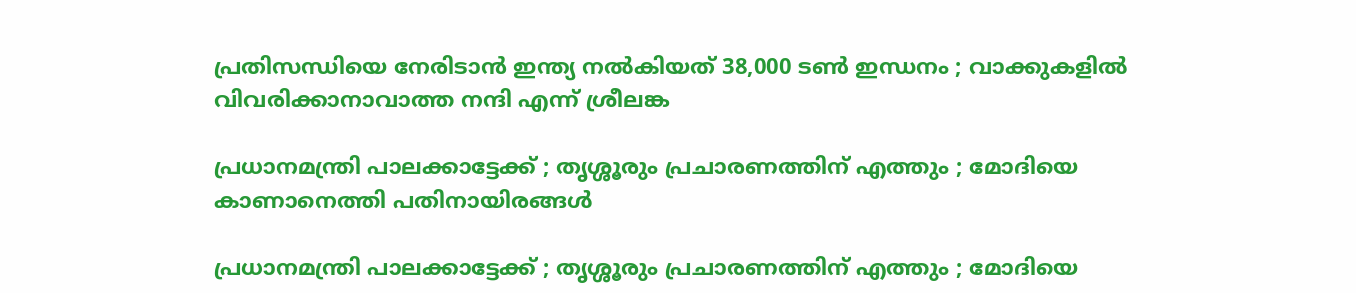പ്രതിസന്ധിയെ നേരിടാൻ ഇന്ത്യ നൽകിയത് 38,000 ടൺ ഇന്ധനം ; വാക്കുകളിൽ വിവരിക്കാനാവാത്ത നന്ദി എന്ന് ശ്രീലങ്ക

പ്രധാനമന്ത്രി പാലക്കാട്ടേക്ക് ; തൃശ്ശൂരും പ്രചാരണത്തിന് എത്തും ; മോദിയെ കാണാനെത്തി പതിനായിരങ്ങൾ

പ്രധാനമന്ത്രി പാലക്കാട്ടേക്ക് ; തൃശ്ശൂരും പ്രചാരണത്തിന് എത്തും ; മോദിയെ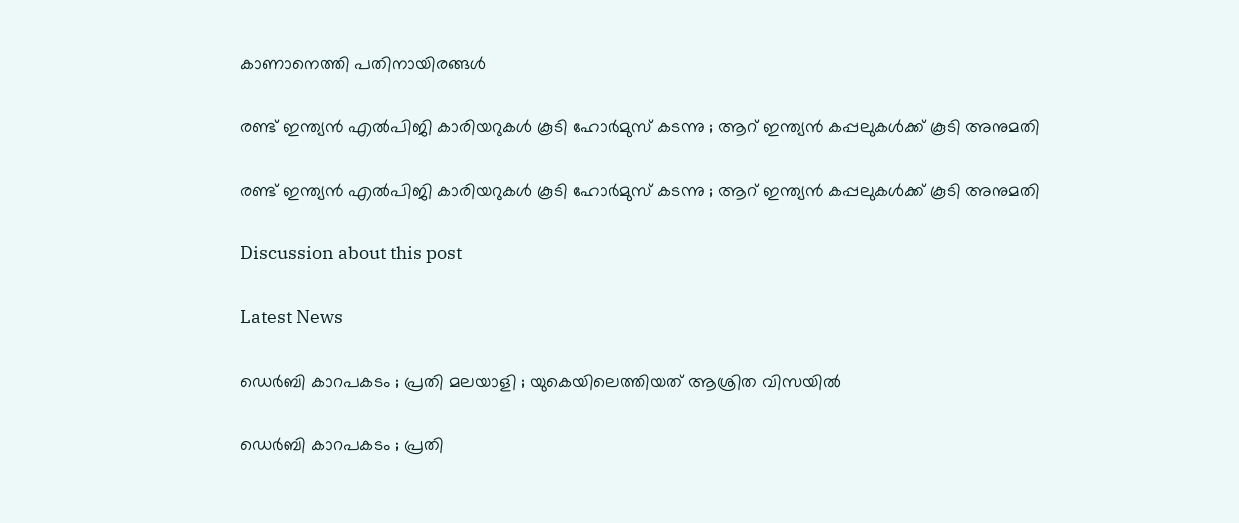കാണാനെത്തി പതിനായിരങ്ങൾ

രണ്ട് ഇന്ത്യൻ എൽപിജി കാരിയറുകൾ കൂടി ഹോർമുസ് കടന്നു ; ആറ് ഇന്ത്യൻ കപ്പലുകൾക്ക് കൂടി അനുമതി

രണ്ട് ഇന്ത്യൻ എൽപിജി കാരിയറുകൾ കൂടി ഹോർമുസ് കടന്നു ; ആറ് ഇന്ത്യൻ കപ്പലുകൾക്ക് കൂടി അനുമതി

Discussion about this post

Latest News

ഡെർബി കാറപകടം ; പ്രതി മലയാളി ; യുകെയിലെത്തിയത് ആശ്രിത വിസയിൽ

ഡെർബി കാറപകടം ; പ്രതി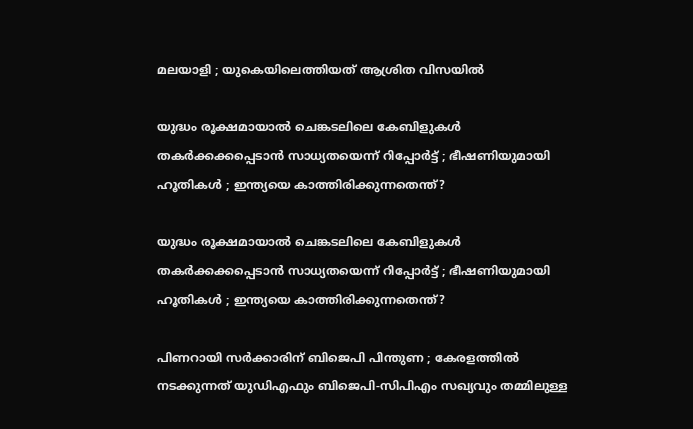മലയാളി ; യുകെയിലെത്തിയത് ആശ്രിത വിസയിൽ

യുദ്ധം രൂക്ഷമായാൽ ചെങ്കടലിലെ കേബിളുകൾ തകർക്കക്കപ്പെടാൻ സാധ്യതയെന്ന് റിപ്പോർട്ട് ; ഭീഷണിയുമായി ഹൂതികൾ ; ഇന്ത്യയെ കാത്തിരിക്കുന്നതെന്ത്?

യുദ്ധം രൂക്ഷമായാൽ ചെങ്കടലിലെ കേബിളുകൾ തകർക്കക്കപ്പെടാൻ സാധ്യതയെന്ന് റിപ്പോർട്ട് ; ഭീഷണിയുമായി ഹൂതികൾ ; ഇന്ത്യയെ കാത്തിരിക്കുന്നതെന്ത്?

പിണറായി സർക്കാരിന് ബിജെപി പിന്തുണ ; കേരളത്തിൽ നടക്കുന്നത് യുഡിഎഫും ബിജെപി-സിപിഎം സഖ്യവും തമ്മിലുള്ള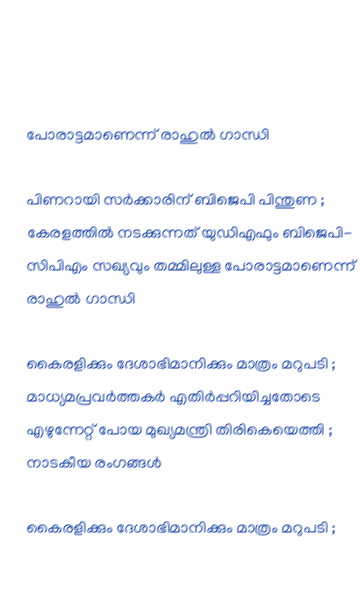പോരാട്ടമാണെന്ന് രാഹുൽ ഗാന്ധി

പിണറായി സർക്കാരിന് ബിജെപി പിന്തുണ ; കേരളത്തിൽ നടക്കുന്നത് യുഡിഎഫും ബിജെപി-സിപിഎം സഖ്യവും തമ്മിലുള്ള പോരാട്ടമാണെന്ന് രാഹുൽ ഗാന്ധി

കൈരളിക്കും ദേശാഭിമാനിക്കും മാത്രം മറുപടി ; മാധ്യമപ്രവർത്തകർ എതിർപ്പറിയിച്ചതോടെ എഴുന്നേറ്റ് പോയ മുഖ്യമന്ത്രി തിരികെയെത്തി ; നാടകീയ രംഗങ്ങള്‍

കൈരളിക്കും ദേശാഭിമാനിക്കും മാത്രം മറുപടി ;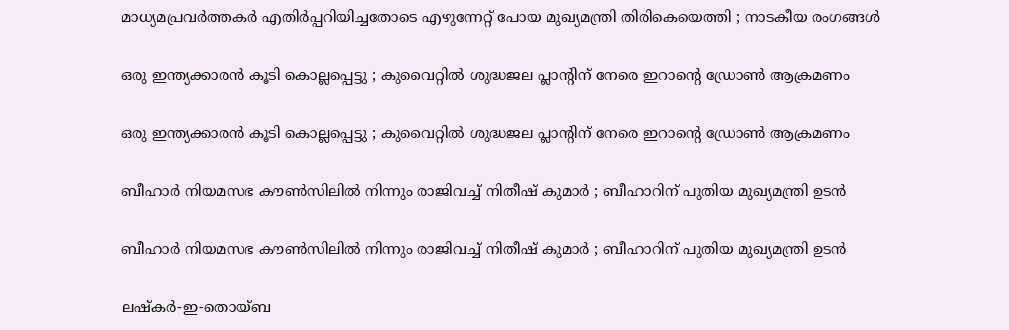മാധ്യമപ്രവർത്തകർ എതിർപ്പറിയിച്ചതോടെ എഴുന്നേറ്റ് പോയ മുഖ്യമന്ത്രി തിരികെയെത്തി ; നാടകീയ രംഗങ്ങള്‍

ഒരു ഇന്ത്യക്കാരൻ കൂടി കൊല്ലപ്പെട്ടു ; കുവൈറ്റിൽ ശുദ്ധജല പ്ലാന്റിന് നേരെ ഇറാൻ്റെ ഡ്രോൺ ആക്രമണം

ഒരു ഇന്ത്യക്കാരൻ കൂടി കൊല്ലപ്പെട്ടു ; കുവൈറ്റിൽ ശുദ്ധജല പ്ലാന്റിന് നേരെ ഇറാൻ്റെ ഡ്രോൺ ആക്രമണം

ബീഹാർ നിയമസഭ കൗൺസിലിൽ നിന്നും രാജിവച്ച് നിതീഷ് കുമാർ ; ബീഹാറിന് പുതിയ മുഖ്യമന്ത്രി ഉടൻ

ബീഹാർ നിയമസഭ കൗൺസിലിൽ നിന്നും രാജിവച്ച് നിതീഷ് കുമാർ ; ബീഹാറിന് പുതിയ മുഖ്യമന്ത്രി ഉടൻ

ലഷ്കർ-ഇ-തൊയ്ബ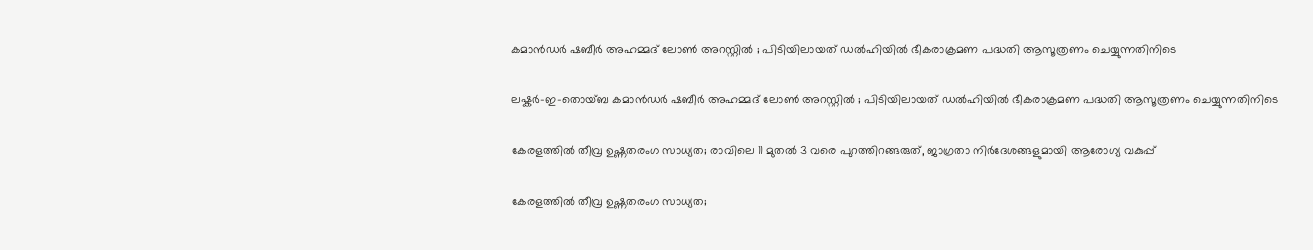കമാൻഡർ ഷബീർ അഹമ്മദ് ലോൺ അറസ്റ്റിൽ ; പിടിയിലായത് ഡൽഹിയിൽ ഭീകരാക്രമണ പദ്ധതി ആസൂത്രണം ചെയ്യുന്നതിനിടെ

ലഷ്കർ-ഇ-തൊയ്ബ കമാൻഡർ ഷബീർ അഹമ്മദ് ലോൺ അറസ്റ്റിൽ ; പിടിയിലായത് ഡൽഹിയിൽ ഭീകരാക്രമണ പദ്ധതി ആസൂത്രണം ചെയ്യുന്നതിനിടെ

കേരളത്തിൽ തീവ്ര ഉഷ്ണതരംഗ സാധ്യത; രാവിലെ 11 മുതൽ 3 വരെ പുറത്തിറങ്ങരുത്, ജാഗ്രതാ നിർദേശങ്ങളുമായി ആരോഗ്യ വകുപ്പ്

കേരളത്തിൽ തീവ്ര ഉഷ്ണതരംഗ സാധ്യത;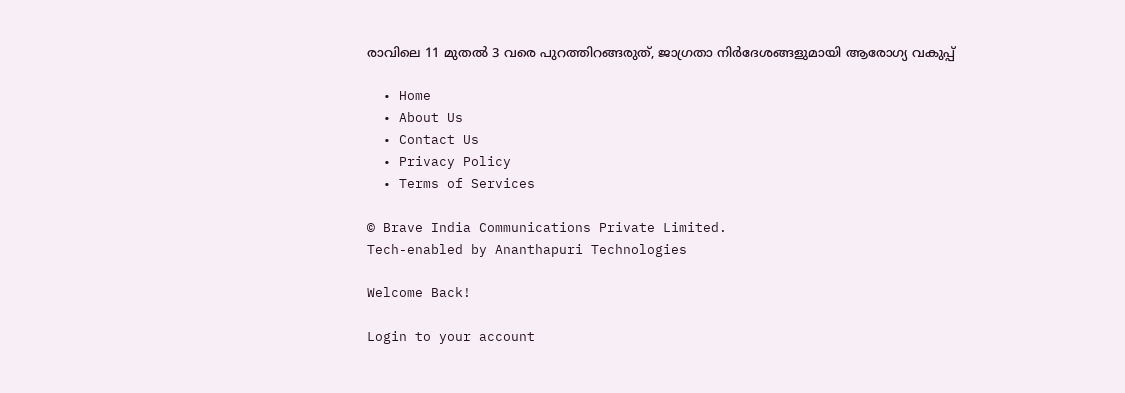രാവിലെ 11 മുതൽ 3 വരെ പുറത്തിറങ്ങരുത്, ജാഗ്രതാ നിർദേശങ്ങളുമായി ആരോഗ്യ വകുപ്പ്

  • Home
  • About Us
  • Contact Us
  • Privacy Policy
  • Terms of Services

© Brave India Communications Private Limited.
Tech-enabled by Ananthapuri Technologies

Welcome Back!

Login to your account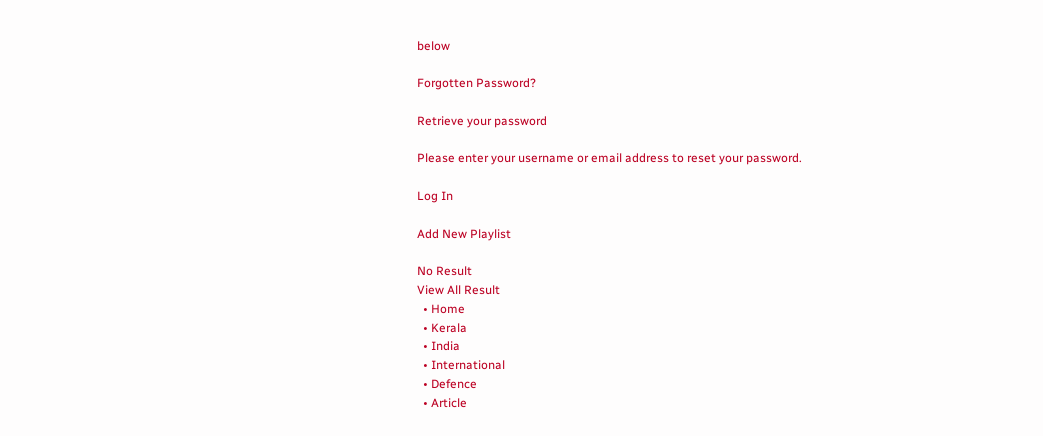below

Forgotten Password?

Retrieve your password

Please enter your username or email address to reset your password.

Log In

Add New Playlist

No Result
View All Result
  • Home
  • Kerala
  • India
  • International
  • Defence
  • Article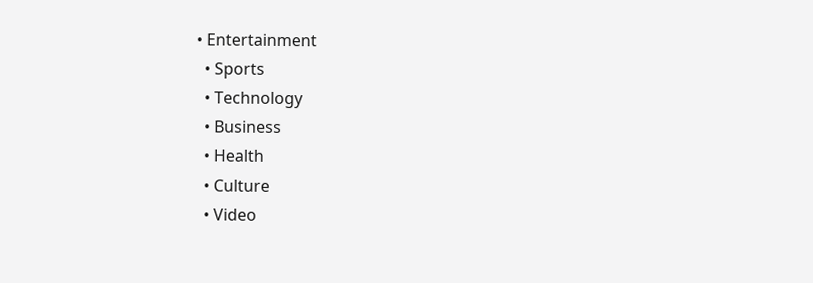• Entertainment
  • Sports
  • Technology
  • Business
  • Health
  • Culture
  • Video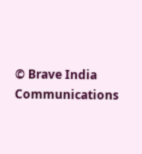© Brave India Communications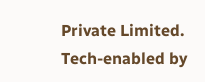Private Limited.
Tech-enabled by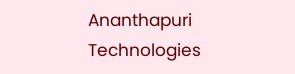Ananthapuri Technologies